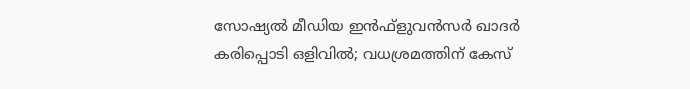സോഷ്യൽ മീഡിയ ഇൻഫ്‌ളുവൻസർ ഖാദർ കരിപ്പൊടി ഒളിവിൽ; വധശ്രമത്തിന് കേസ്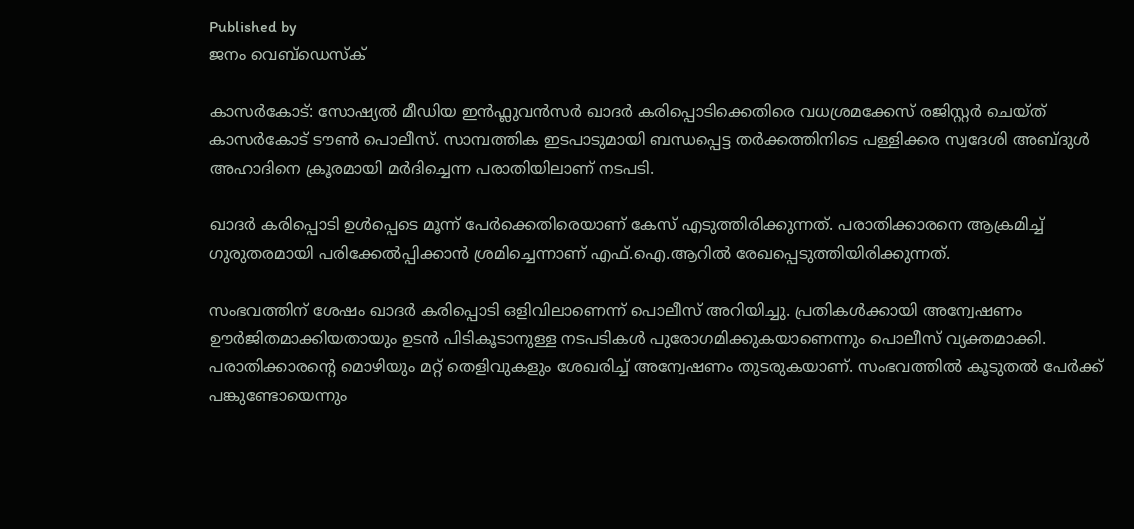Published by
ജനം വെബ്‌ഡെസ്ക്

കാസർകോട്: സോഷ്യൽ മീഡിയ ഇൻഫ്ലുവൻസർ ഖാദർ കരിപ്പൊടിക്കെതിരെ വധശ്രമക്കേസ് രജിസ്റ്റർ ചെയ്ത് കാസർകോട് ടൗൺ പൊലീസ്. സാമ്പത്തിക ഇടപാടുമായി ബന്ധപ്പെട്ട തർക്കത്തിനിടെ പള്ളിക്കര സ്വദേശി അബ്ദുൾ അഹാദിനെ ക്രൂരമായി മർദിച്ചെന്ന പരാതിയിലാണ് നടപടി.

ഖാദർ കരിപ്പൊടി ഉൾപ്പെടെ മൂന്ന് പേർക്കെതിരെയാണ് കേസ് എടുത്തിരിക്കുന്നത്. പരാതിക്കാരനെ ആക്രമിച്ച് ഗുരുതരമായി പരിക്കേൽപ്പിക്കാൻ ശ്രമിച്ചെന്നാണ് എഫ്.ഐ.ആറിൽ രേഖപ്പെടുത്തിയിരിക്കുന്നത്.

സംഭവത്തിന് ശേഷം ഖാദർ കരിപ്പൊടി ഒളിവിലാണെന്ന് പൊലീസ് അറിയിച്ചു. പ്രതികൾക്കായി അന്വേഷണം ഊർജിതമാക്കിയതായും ഉടൻ പിടികൂടാനുള്ള നടപടികൾ പുരോഗമിക്കുകയാണെന്നും പൊലീസ് വ്യക്തമാക്കി. പരാതിക്കാരന്റെ മൊഴിയും മറ്റ് തെളിവുകളും ശേഖരിച്ച് അന്വേഷണം തുടരുകയാണ്. സംഭവത്തിൽ കൂടുതൽ പേർക്ക് പങ്കുണ്ടോയെന്നും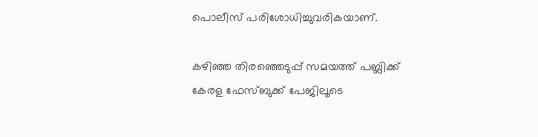പൊലീസ് പരിശോധിച്ചുവരികയാണ്.

കഴിഞ്ഞ തിരഞ്ഞെടുപ്പ് സമയത്ത് പബ്ലിക്ക് കേരള ഫേസ്ബുക്ക് പേജിലൂടെ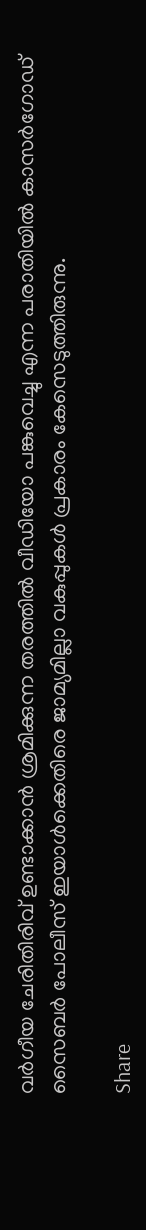വർഗീയ ചേരിതിരിവ് ഉണ്ടാക്കാൻ ശ്രമിക്കുന്ന തരത്തിൽ വീഡിയോ പങ്കുവെച്ചു എന്ന പരാതിയിൽ കാസർഗോഡ് സൈബർ പോലീസ് ഇയാൾക്കെതിരെ ജാമ്യമില്ലാ വകുപ്പുകൾ പ്രകാരം കേസെടുത്തിരുന്നു.

Share